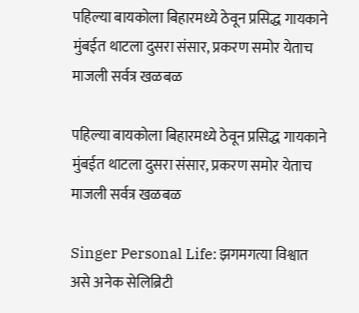पहिल्या बायकोला बिहारमध्ये ठेवून प्रसिद्ध गायकाने मुंबईत थाटला दुसरा संसार, प्रकरण समोर येताच माजली सर्वत्र खळबळ

पहिल्या बायकोला बिहारमध्ये ठेवून प्रसिद्ध गायकाने मुंबईत थाटला दुसरा संसार, प्रकरण समोर येताच माजली सर्वत्र खळबळ

Singer Personal Life: झगमगत्या विश्वात असे अनेक सेलिब्रिटी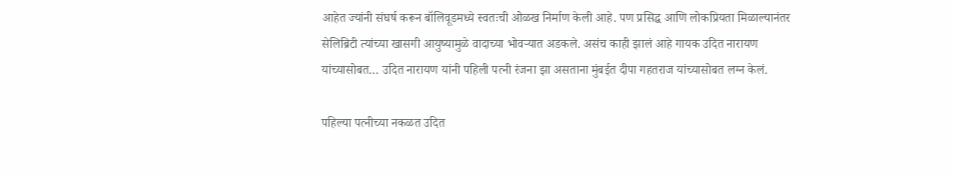आहेत ज्यांनी संघर्ष करून बॉलिवूडमध्ये स्वतःची ओळख निर्माण केली आहे. पण प्रसिद्ध आणि लोकप्रियता मिळाल्यानंतर सेलिब्रिटी त्यांच्या खासगी आयुष्यामुळे वादाच्या भोवऱ्यात अडकले. असंच काही झालं आहे गायक उदित नारायण यांच्यासोबत… उदित नारायण यांनी पहिली पत्नी रंजना झा असताना मुंबईत दीपा गहतराज यांच्यासोबत लग्न केलं.

पहिल्या पत्नीच्या नकळत उदित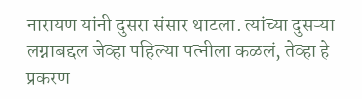नारायण यांनी दुसरा संसार थाटला. त्यांच्या दुसऱ्या लग्नाबद्दल जेव्हा पहिल्या पत्नीला कळलं, तेव्हा हे प्रकरण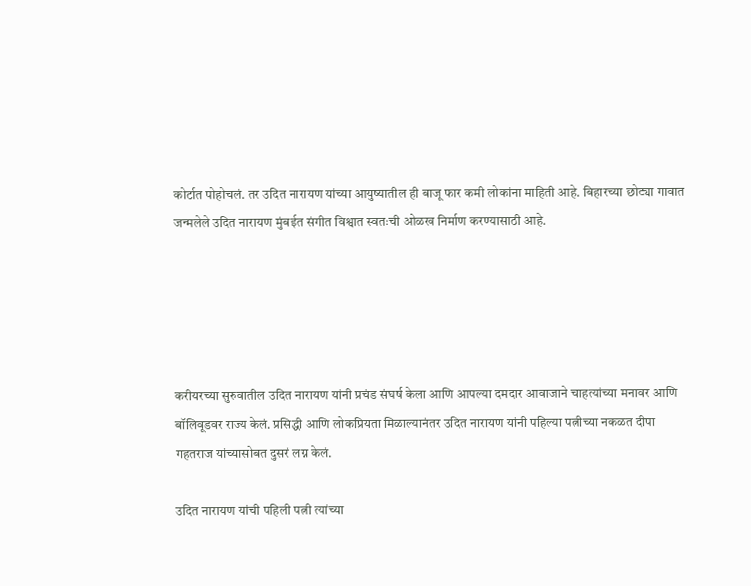कोर्टात पोहोचलं. तर उदित नारायण यांच्या आयुष्यातील ही बाजू फार कमी लोकांना माहिती आहे. बिहारच्या छोट्या गावात जन्मलेले उदित नारायण मुंबईत संगीत विश्वात स्वतःची ओळख निर्माण करण्यासाठी आहे.





करीयरच्या सुरुवातील उदित नारायण यांनी प्रचंड संघर्ष केला आणि आपल्या दमदार आवाजाने चाहत्यांच्या मनावर आणि बॉलिवूडवर राज्य केलं. प्रसिद्धी आणि लोकप्रियता मिळाल्यानंतर उदित नारायण यांनी पहिल्या पत्नीच्या नकळत दीपा गहतराज यांच्यासोबत दुसरं लग्न केलं.

उदित नारायण यांची पहिली पत्नी त्यांच्या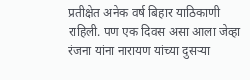प्रतीक्षेत अनेक वर्ष बिहार याठिकाणी राहिली. पण एक दिवस असा आला जेव्हा रंजना यांना नारायण यांच्या दुसऱ्या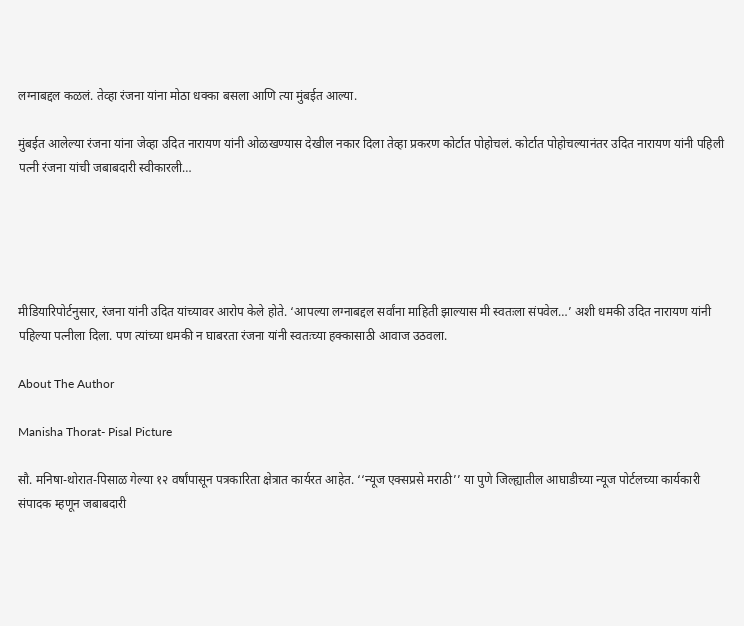लग्नाबद्दल कळलं. तेव्हा रंजना यांना मोठा धक्का बसला आणि त्या मुंबईत आल्या.

मुंबईत आलेल्या रंजना यांना जेव्हा उदित नारायण यांनी ओळखण्यास देखील नकार दिला तेव्हा प्रकरण कोर्टात पोहोचलं. कोर्टात पोहोचल्यानंतर उदित नारायण यांनी पहिली पत्नी रंजना यांची जबाबदारी स्वीकारली…





मीडियारिपोर्टनुसार, रंजना यांनी उदित यांच्यावर आरोप केले होते. ‘आपल्या लग्नाबद्दल सर्वांना माहिती झाल्यास मी स्वतःला संपवेल…’ अशी धमकी उदित नारायण यांनी पहिल्या पत्नीला दिला. पण त्यांच्या धमकी न घाबरता रंजना यांनी स्वतःच्या हक्कासाठी आवाज उठवला.

About The Author

Manisha Thorat- Pisal Picture

सौ. मनिषा-थोरात-पिसाळ गेल्या १२ वर्षांपासून पत्रकारिता क्षेत्रात कार्यरत आहेत. ‘‘न्यूज एक्सप्रसे मराठी’’ या पुणे जिल्ह्यातील आघाडीच्या न्यूज पोर्टलच्या कार्यकारी संपादक म्हणून जबाबदारी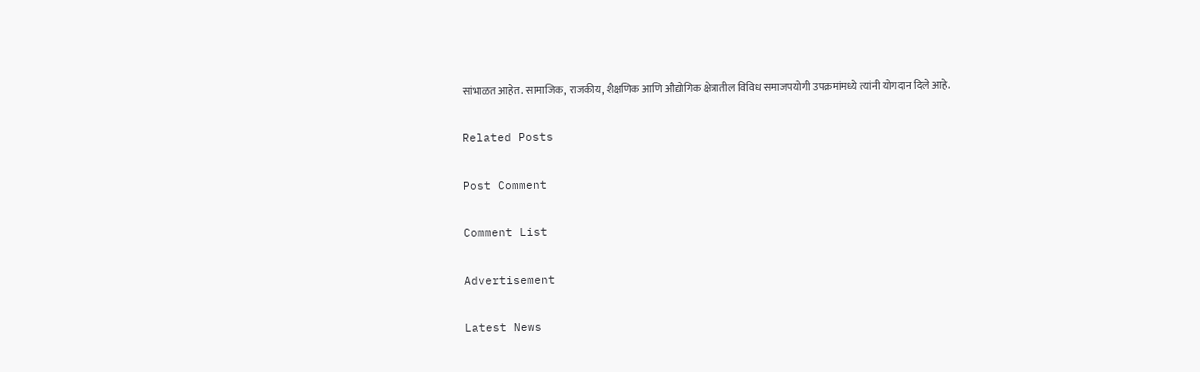सांभाळत आहेत. सामाजिक, राजकीय, शैक्षणिक आणि औद्योगिक क्षेत्रातील विविध समाजपयोगी उपक्रमांमध्ये त्यांनी योगदान दिले आहे.

Related Posts

Post Comment

Comment List

Advertisement

Latest News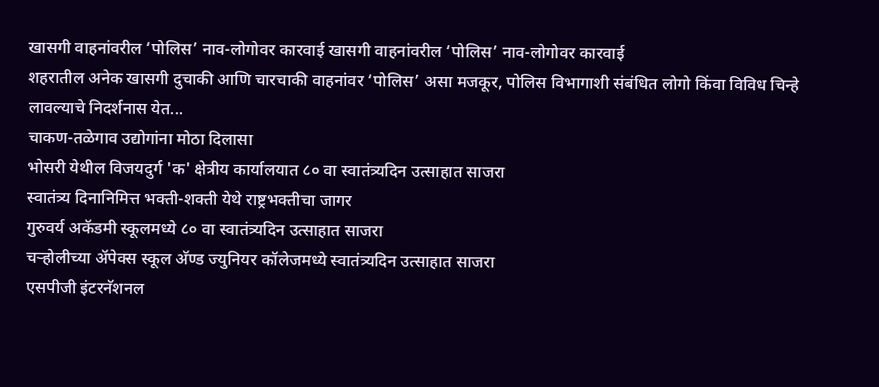खासगी वाहनांवरील ‘पोलिस’ नाव-लोगोवर कारवाई खासगी वाहनांवरील ‘पोलिस’ नाव-लोगोवर कारवाई
शहरातील अनेक खासगी दुचाकी आणि चारचाकी वाहनांवर ‘पोलिस’ असा मजकूर, पोलिस विभागाशी संबंधित लोगो किंवा विविध चिन्हे लावल्याचे निदर्शनास येत...
चाकण-तळेगाव उद्योगांना मोठा दिलासा
भोसरी येथील विजयदुर्ग 'क' क्षेत्रीय कार्यालयात ८० वा स्वातंत्र्यदिन उत्साहात साजरा
स्वातंत्र्य दिनानिमित्त भक्ती-शक्ती येथे राष्ट्रभक्तीचा जागर
गुरुवर्य अकॅडमी स्कूलमध्ये ८० वा स्वातंत्र्यदिन उत्साहात साजरा
चऱ्होलीच्या अ‍ॅपेक्स स्कूल अ‍ॅण्ड ज्युनियर कॉलेजमध्ये स्वातंत्र्यदिन उत्साहात साजरा
एसपीजी इंटरनॅशनल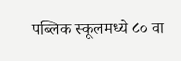पब्लिक स्कूलमध्ये ८० वा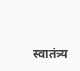स्वातंत्र्य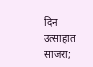दिन उत्साहात साजरा;